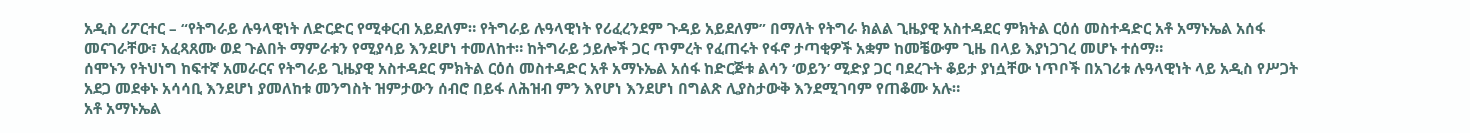አዲስ ሪፖርተር – “የትግራይ ሉዓላዊነት ለድርድር የሚቀርብ አይደለም። የትግራይ ሉዓላዊነት የሪፈረንደም ጉዳይ አይደለም” በማለት የትግራ ክልል ጊዜያዊ አስተዳደር ምክትል ርዕሰ መስተዳድር አቶ አማኑኤል አሰፋ መናገራቸው፣ አፈጻጸሙ ወደ ጉልበት ማምራቱን የሚያሳይ እንደሆነ ተመለከተ። ከትግራይ ኃይሎች ጋር ጥምረት የፈጠሩት የፋኖ ታጣቂዎች አቋም ከመቼውም ጊዜ በላይ እያነጋገረ መሆኑ ተሰማ።
ሰሞኑን የትህነግ ከፍተኛ አመራርና የትግራይ ጊዜያዊ አስተዳደር ምክትል ርዕሰ መስተዳድር አቶ አማኑኤል አሰፋ ከድርጅቱ ልሳን ‘ወይን’ ሚድያ ጋር ባደረጉት ቆይታ ያነሷቸው ነጥቦች በአገሪቱ ሉዓላዊነት ላይ አዲስ የሥጋት አደጋ መደቀኑ አሳሳቢ እንደሆነ ያመለከቱ መንግስት ዝምታውን ሰብሮ በይፋ ለሕዝብ ምን እየሆነ እንደሆነ በግልጽ ሊያስታውቅ እንደሚገባም የጠቆሙ አሉ።
አቶ አማኑኤል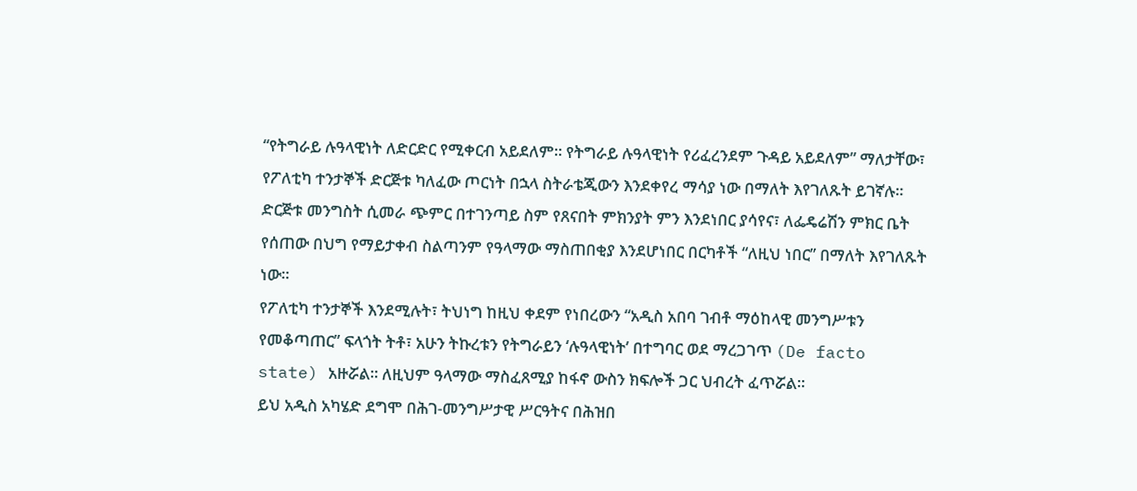“የትግራይ ሉዓላዊነት ለድርድር የሚቀርብ አይደለም። የትግራይ ሉዓላዊነት የሪፈረንደም ጉዳይ አይደለም” ማለታቸው፣ የፖለቲካ ተንታኞች ድርጅቱ ካለፈው ጦርነት በኋላ ስትራቴጂውን እንደቀየረ ማሳያ ነው በማለት እየገለጹት ይገኛሉ። ድርጅቱ መንግስት ሲመራ ጭምር በተገንጣይ ስም የጸናበት ምክንያት ምን እንደነበር ያሳየና፣ ለፌዴሬሽን ምክር ቤት የሰጠው በህግ የማይታቀብ ስልጣንም የዓላማው ማስጠበቂያ እንደሆነበር በርካቶች “ለዚህ ነበር” በማለት እየገለጹት ነው።
የፖለቲካ ተንታኞች እንደሚሉት፣ ትህነግ ከዚህ ቀደም የነበረውን “አዲስ አበባ ገብቶ ማዕከላዊ መንግሥቱን የመቆጣጠር” ፍላጎት ትቶ፣ አሁን ትኩረቱን የትግራይን ‘ሉዓላዊነት’ በተግባር ወደ ማረጋገጥ (De facto state) አዙሯል። ለዚህም ዓላማው ማስፈጸሚያ ከፋኖ ውስን ክፍሎች ጋር ህብረት ፈጥሯል።
ይህ አዲስ አካሄድ ደግሞ በሕገ-መንግሥታዊ ሥርዓትና በሕዝበ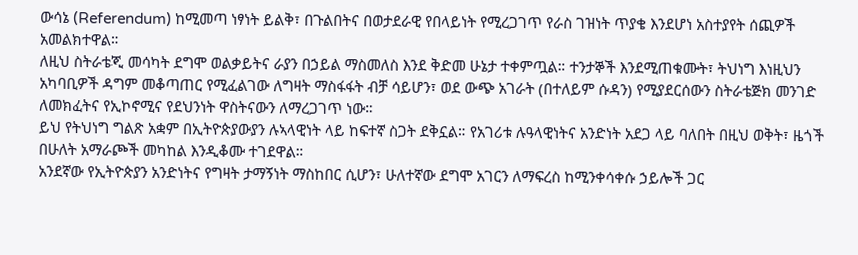ውሳኔ (Referendum) ከሚመጣ ነፃነት ይልቅ፣ በጉልበትና በወታደራዊ የበላይነት የሚረጋገጥ የራስ ገዝነት ጥያቄ እንደሆነ አስተያየት ሰጪዎች አመልክተዋል።
ለዚህ ስትራቴጂ መሳካት ደግሞ ወልቃይትና ራያን በኃይል ማስመለስ እንደ ቅድመ ሁኔታ ተቀምጧል። ተንታኞች እንደሚጠቁሙት፣ ትህነግ እነዚህን አካባቢዎች ዳግም መቆጣጠር የሚፈልገው ለግዛት ማስፋፋት ብቻ ሳይሆን፣ ወደ ውጭ አገራት (በተለይም ሱዳን) የሚያደርሰውን ስትራቴጅክ መንገድ ለመክፈትና የኢኮኖሚና የደህንነት ዋስትናውን ለማረጋገጥ ነው።
ይህ የትህነግ ግልጽ አቋም በኢትዮጵያውያን ሉኣላዊነት ላይ ከፍተኛ ስጋት ደቅኗል። የአገሪቱ ሉዓላዊነትና አንድነት አደጋ ላይ ባለበት በዚህ ወቅት፣ ዜጎች በሁለት አማራጮች መካከል እንዲቆሙ ተገደዋል።
አንደኛው የኢትዮጵያን አንድነትና የግዛት ታማኝነት ማስከበር ሲሆን፣ ሁለተኛው ደግሞ አገርን ለማፍረስ ከሚንቀሳቀሱ ኃይሎች ጋር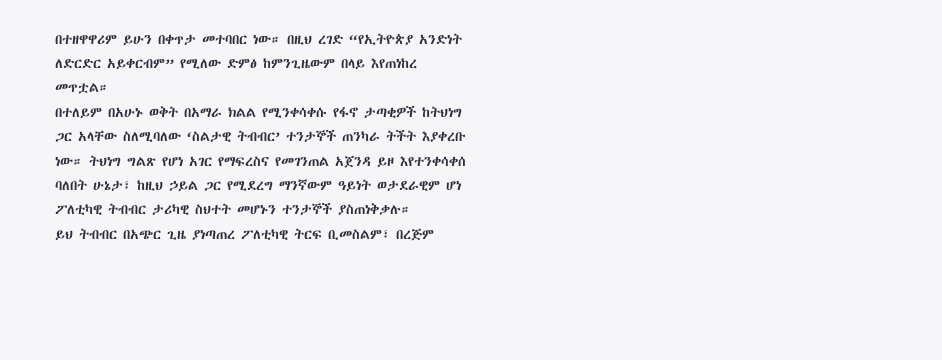በተዘዋዋሪም ይሁን በቀጥታ መተባበር ነው። በዚህ ረገድ “የኢትዮጵያ አንድነት ለድርድር አይቀርብም” የሚለው ድምፅ ከምንጊዜውም በላይ እየጠነከረ መጥቷል።
በተለይም በአሁኑ ወቅት በአማራ ክልል የሚንቀሳቀሱ የፋኖ ታጣቂዎች ከትህነግ ጋር አላቸው ስለሚባለው ‘ስልታዊ ትብብር’ ተንታኞች ጠንካራ ትችት እያቀረቡ ነው። ትህነግ ግልጽ የሆነ አገር የማፍረስና የመገንጠል አጀንዳ ይዞ እየተንቀሳቀሰ ባለበት ሁኔታ፣ ከዚህ ኃይል ጋር የሚደረግ ማንኛውም ዓይነት ወታደራዊም ሆነ ፖለቲካዊ ትብብር ታሪካዊ ስህተት መሆኑን ተንታኞች ያስጠነቅቃሉ።
ይህ ትብብር በአጭር ጊዜ ያነጣጠረ ፖለቲካዊ ትርፍ ቢመስልም፣ በረጅም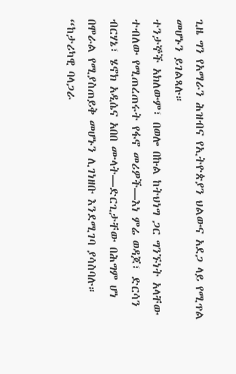ጊዜ ግን የአማራን ሕዝብና የኢትዮጵያን ህልውና አደጋ ላይ የሚጥል መሆኑን ይገልጻሉ።
ተንታኞች አክለውም፣ በወሎ በኩል ከትህነግ ጋር ግንኙነት አላቸው ተብለው የሚጠረጠሩት የፋኖ መሪዎች—እነ ምሬ ወዳጆ፣ ድርሳን ብርሃኔ፣ ሄኖክ አዲሴና አበበ ሙላት—ድርጊታቸው በሕግም ሆነ በሞራል የሚያስጠይቅ መሆኑን ሊገነዘቡ እንደሚገባ ያሳስባሉ። “ከታሪካዊ ባላጋራ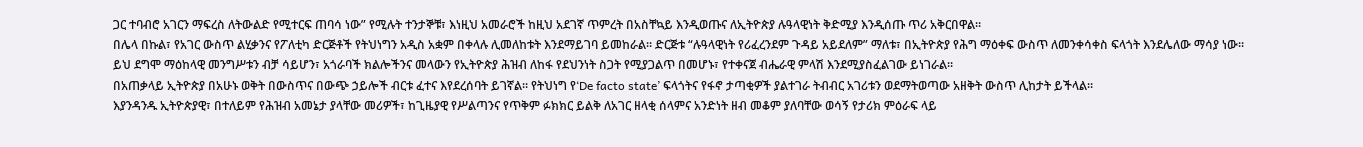ጋር ተባብሮ አገርን ማፍረስ ለትውልድ የሚተርፍ ጠባሳ ነው” የሚሉት ተንታኞቹ፣ እነዚህ አመራሮች ከዚህ አደገኛ ጥምረት በአስቸኳይ እንዲወጡና ለኢትዮጵያ ሉዓላዊነት ቅድሚያ እንዲሰጡ ጥሪ አቅርበዋል።
በሌላ በኩል፣ የአገር ውስጥ ልሂቃንና የፖለቲካ ድርጅቶች የትህነግን አዲስ አቋም በቀላሉ ሊመለከቱት እንደማይገባ ይመከራል። ድርጅቱ “ሉዓላዊነት የሪፈረንደም ጉዳይ አይደለም” ማለቱ፣ በኢትዮጵያ የሕግ ማዕቀፍ ውስጥ ለመንቀሳቀስ ፍላጎት እንደሌለው ማሳያ ነው።
ይህ ደግሞ ማዕከላዊ መንግሥቱን ብቻ ሳይሆን፣ አጎራባች ክልሎችንና መላውን የኢትዮጵያ ሕዝብ ለከፋ የደህንነት ስጋት የሚያጋልጥ በመሆኑ፣ የተቀናጀ ብሔራዊ ምላሽ እንደሚያስፈልገው ይነገራል።
በአጠቃላይ ኢትዮጵያ በአሁኑ ወቅት በውስጥና በውጭ ኃይሎች ብርቱ ፈተና እየደረሰባት ይገኛል። የትህነግ የ‘De facto state’ ፍላጎትና የፋኖ ታጣቂዎች ያልተገራ ትብብር አገሪቱን ወደማትወጣው አዘቅት ውስጥ ሊከታት ይችላል።
እያንዳንዱ ኢትዮጵያዊ፣ በተለይም የሕዝብ አመኔታ ያላቸው መሪዎች፣ ከጊዜያዊ የሥልጣንና የጥቅም ፉክክር ይልቅ ለአገር ዘላቂ ሰላምና አንድነት ዘብ መቆም ያለባቸው ወሳኝ የታሪክ ምዕራፍ ላይ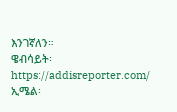እንገኛለን።
ዌብሳይት፡ https://addisreporter.com/
ኢሜል፡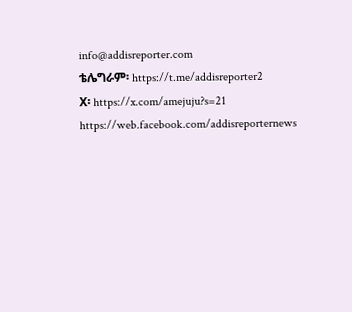info@addisreporter.com
ቴሌግራም፡ https://t.me/addisreporter2
X፡ https://x.com/amejuju?s=21
https://web.facebook.com/addisreporternews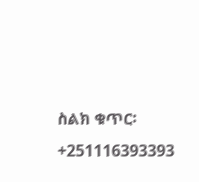ስልክ ቁጥር፡ +251116393393